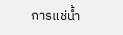การแช่น้ำ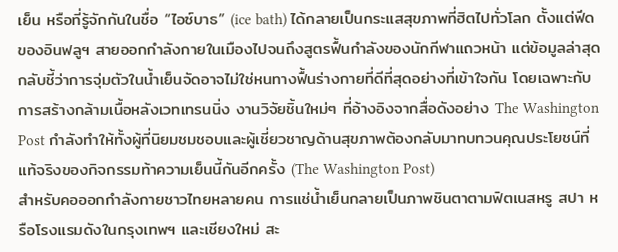เย็น หรือที่รู้จักกันในชื่อ “ไอซ์บาธ” (ice bath) ได้กลายเป็นกระแสสุขภาพที่ฮิตไปทั่วโลก ตั้งแต่ฟีดของอินฟลูฯ สายออกกำลังกายในเมืองไปจนถึงสูตรฟื้นกำลังของนักกีฬาแถวหน้า แต่ข้อมูลล่าสุดกลับชี้ว่าการจุ่มตัวในน้ำเย็นจัดอาจไม่ใช่หนทางฟื้นร่างกายที่ดีที่สุดอย่างที่เข้าใจกัน โดยเฉพาะกับการสร้างกล้ามเนื้อหลังเวทเทรนนิ่ง งานวิจัยชิ้นใหม่ๆ ที่อ้างอิงจากสื่อดังอย่าง The Washington Post กำลังทำให้ทั้งผู้ที่นิยมชมชอบและผู้เชี่ยวชาญด้านสุขภาพต้องกลับมาทบทวนคุณประโยชน์ที่แท้จริงของกิจกรรมท้าความเย็นนี้กันอีกครั้ง (The Washington Post)
สำหรับคอออกกำลังกายชาวไทยหลายคน การแช่น้ำเย็นกลายเป็นภาพชินตาตามฟิตเนสหรู สปา หรือโรงแรมดังในกรุงเทพฯ และเชียงใหม่ สะ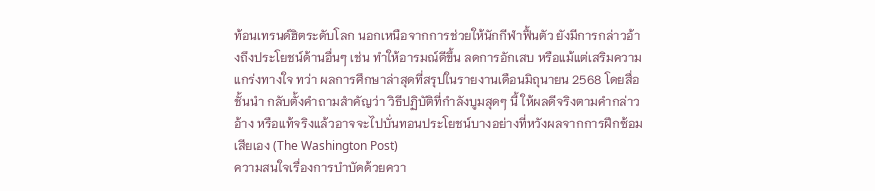ท้อนเทรนด์ฮิตระดับโลก นอกเหนือจากการช่วยให้นักกีฬาฟื้นตัว ยังมีการกล่าวอ้างถึงประโยชน์ด้านอื่นๆ เช่น ทำให้อารมณ์ดีขึ้น ลดการอักเสบ หรือแม้แต่เสริมความแกร่งทางใจ ทว่า ผลการศึกษาล่าสุดที่สรุปในรายงานเดือนมิถุนายน 2568 โดยสื่อชั้นนำ กลับตั้งคำถามสำคัญว่า วิธีปฏิบัติที่กำลังบูมสุดๆ นี้ ให้ผลดีจริงตามคำกล่าวอ้าง หรือแท้จริงแล้วอาจจะไปบั่นทอนประโยชน์บางอย่างที่หวังผลจากการฝึกซ้อมเสียเอง (The Washington Post)
ความสนใจเรื่องการบำบัดด้วยควา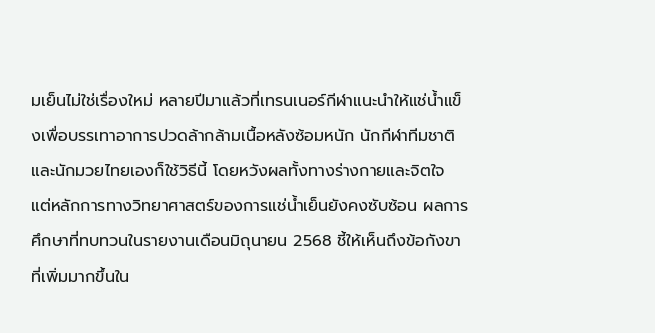มเย็นไม่ใช่เรื่องใหม่ หลายปีมาแล้วที่เทรนเนอร์กีฬาแนะนำให้แช่น้ำแข็งเพื่อบรรเทาอาการปวดล้ากล้ามเนื้อหลังซ้อมหนัก นักกีฬาทีมชาติและนักมวยไทยเองก็ใช้วิธีนี้ โดยหวังผลทั้งทางร่างกายและจิตใจ แต่หลักการทางวิทยาศาสตร์ของการแช่น้ำเย็นยังคงซับซ้อน ผลการศึกษาที่ทบทวนในรายงานเดือนมิถุนายน 2568 ชี้ให้เห็นถึงข้อกังขาที่เพิ่มมากขึ้นใน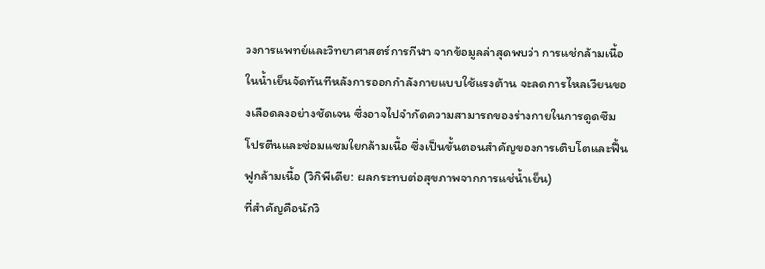วงการแพทย์และวิทยาศาสตร์การกีฬา จากข้อมูลล่าสุดพบว่า การแช่กล้ามเนื้อในน้ำเย็นจัดทันทีหลังการออกกำลังกายแบบใช้แรงต้าน จะลดการไหลเวียนของเลือดลงอย่างชัดเจน ซึ่งอาจไปจำกัดความสามารถของร่างกายในการดูดซึมโปรตีนและซ่อมแซมใยกล้ามเนื้อ ซึ่งเป็นขั้นตอนสำคัญของการเติบโตและฟื้นฟูกล้ามเนื้อ (วิกิพีเดีย: ผลกระทบต่อสุขภาพจากการแช่น้ำเย็น)
ที่สำคัญคือนักวิ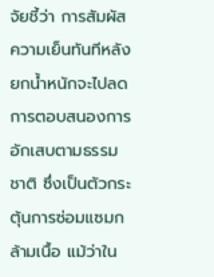จัยชี้ว่า การสัมผัสความเย็นทันทีหลังยกน้ำหนักจะไปลดการตอบสนองการอักเสบตามธรรมชาติ ซึ่งเป็นตัวกระตุ้นการซ่อมแซมกล้ามเนื้อ แม้ว่าใน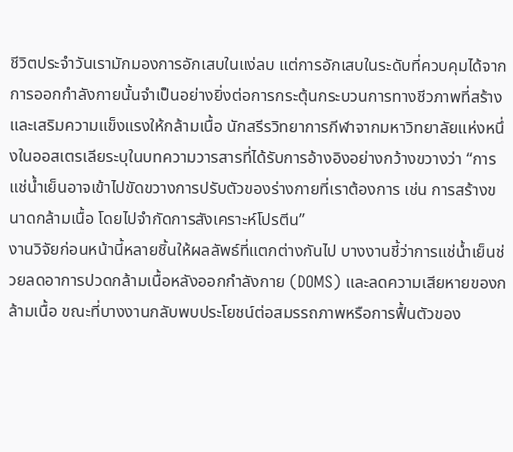ชีวิตประจำวันเรามักมองการอักเสบในแง่ลบ แต่การอักเสบในระดับที่ควบคุมได้จากการออกกำลังกายนั้นจำเป็นอย่างยิ่งต่อการกระตุ้นกระบวนการทางชีวภาพที่สร้างและเสริมความแข็งแรงให้กล้ามเนื้อ นักสรีรวิทยาการกีฬาจากมหาวิทยาลัยแห่งหนึ่งในออสเตรเลียระบุในบทความวารสารที่ได้รับการอ้างอิงอย่างกว้างขวางว่า “การแช่น้ำเย็นอาจเข้าไปขัดขวางการปรับตัวของร่างกายที่เราต้องการ เช่น การสร้างขนาดกล้ามเนื้อ โดยไปจำกัดการสังเคราะห์โปรตีน”
งานวิจัยก่อนหน้านี้หลายชิ้นให้ผลลัพธ์ที่แตกต่างกันไป บางงานชี้ว่าการแช่น้ำเย็นช่วยลดอาการปวดกล้ามเนื้อหลังออกกำลังกาย (DOMS) และลดความเสียหายของกล้ามเนื้อ ขณะที่บางงานกลับพบประโยชน์ต่อสมรรถภาพหรือการฟื้นตัวของ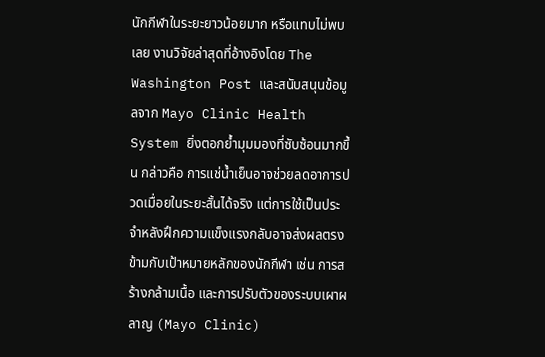นักกีฬาในระยะยาวน้อยมาก หรือแทบไม่พบเลย งานวิจัยล่าสุดที่อ้างอิงโดย The Washington Post และสนับสนุนข้อมูลจาก Mayo Clinic Health System ยิ่งตอกย้ำมุมมองที่ซับซ้อนมากขึ้น กล่าวคือ การแช่น้ำเย็นอาจช่วยลดอาการปวดเมื่อยในระยะสั้นได้จริง แต่การใช้เป็นประจำหลังฝึกความแข็งแรงกลับอาจส่งผลตรงข้ามกับเป้าหมายหลักของนักกีฬา เช่น การสร้างกล้ามเนื้อ และการปรับตัวของระบบเผาผลาญ (Mayo Clinic)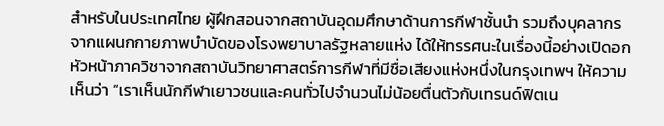สำหรับในประเทศไทย ผู้ฝึกสอนจากสถาบันอุดมศึกษาด้านการกีฬาชั้นนำ รวมถึงบุคลากรจากแผนกกายภาพบำบัดของโรงพยาบาลรัฐหลายแห่ง ได้ให้ทรรศนะในเรื่องนี้อย่างเปิดอก หัวหน้าภาควิชาจากสถาบันวิทยาศาสตร์การกีฬาที่มีชื่อเสียงแห่งหนึ่งในกรุงเทพฯ ให้ความเห็นว่า “เราเห็นนักกีฬาเยาวชนและคนทั่วไปจำนวนไม่น้อยตื่นตัวกับเทรนด์ฟิตเน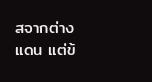สจากต่างแดน แต่ข้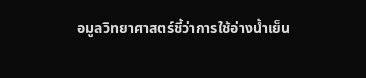อมูลวิทยาศาสตร์ชี้ว่าการใช้อ่างน้ำเย็น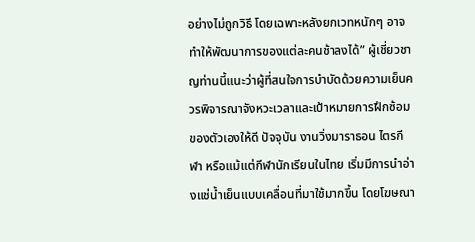อย่างไม่ถูกวิธี โดยเฉพาะหลังยกเวทหนักๆ อาจทำให้พัฒนาการของแต่ละคนช้าลงได้” ผู้เชี่ยวชาญท่านนี้แนะว่าผู้ที่สนใจการบำบัดด้วยความเย็นควรพิจารณาจังหวะเวลาและเป้าหมายการฝึกซ้อมของตัวเองให้ดี ปัจจุบัน งานวิ่งมาราธอน ไตรกีฬา หรือแม้แต่กีฬานักเรียนในไทย เริ่มมีการนำอ่างแช่น้ำเย็นแบบเคลื่อนที่มาใช้มากขึ้น โดยโฆษณา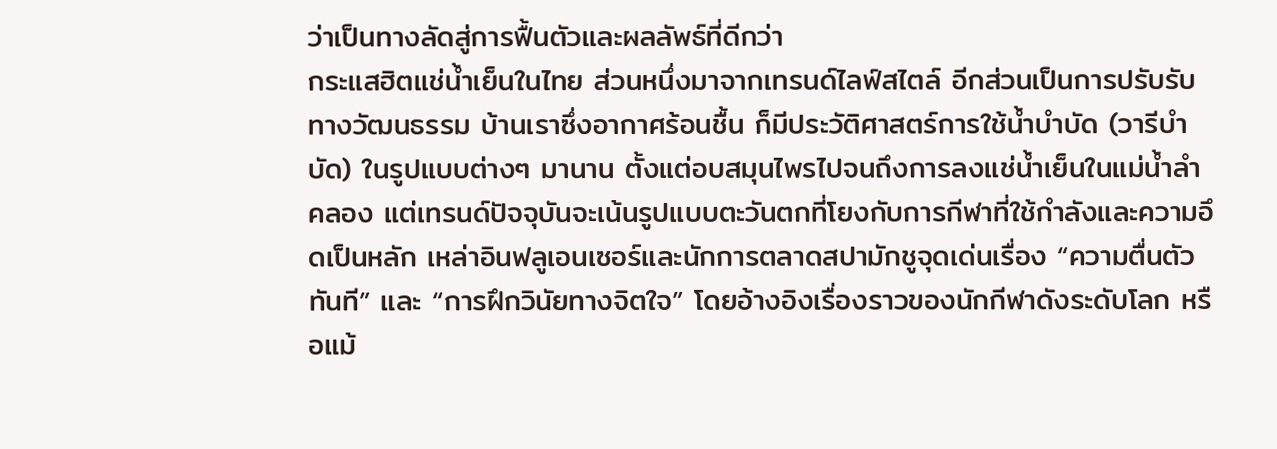ว่าเป็นทางลัดสู่การฟื้นตัวและผลลัพธ์ที่ดีกว่า
กระแสฮิตแช่น้ำเย็นในไทย ส่วนหนึ่งมาจากเทรนด์ไลฟ์สไตล์ อีกส่วนเป็นการปรับรับทางวัฒนธรรม บ้านเราซึ่งอากาศร้อนชื้น ก็มีประวัติศาสตร์การใช้น้ำบำบัด (วารีบำบัด) ในรูปแบบต่างๆ มานาน ตั้งแต่อบสมุนไพรไปจนถึงการลงแช่น้ำเย็นในแม่น้ำลำคลอง แต่เทรนด์ปัจจุบันจะเน้นรูปแบบตะวันตกที่โยงกับการกีฬาที่ใช้กำลังและความอึดเป็นหลัก เหล่าอินฟลูเอนเซอร์และนักการตลาดสปามักชูจุดเด่นเรื่อง “ความตื่นตัวทันที” และ “การฝึกวินัยทางจิตใจ” โดยอ้างอิงเรื่องราวของนักกีฬาดังระดับโลก หรือแม้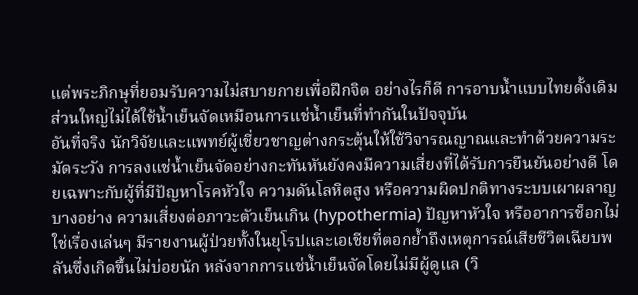แต่พระภิกษุที่ยอมรับความไม่สบายกายเพื่อฝึกจิต อย่างไรก็ดี การอาบน้ำแบบไทยดั้งเดิมส่วนใหญ่ไม่ได้ใช้น้ำเย็นจัดเหมือนการแช่น้ำเย็นที่ทำกันในปัจจุบัน
อันที่จริง นักวิจัยและแพทย์ผู้เชี่ยวชาญต่างกระตุ้นให้ใช้วิจารณญาณและทำด้วยความระมัดระวัง การลงแช่น้ำเย็นจัดอย่างกะทันหันยังคงมีความเสี่ยงที่ได้รับการยืนยันอย่างดี โดยเฉพาะกับผู้ที่มีปัญหาโรคหัวใจ ความดันโลหิตสูง หรือความผิดปกติทางระบบเผาผลาญบางอย่าง ความเสี่ยงต่อภาวะตัวเย็นเกิน (hypothermia) ปัญหาหัวใจ หรืออาการช็อกไม่ใช่เรื่องเล่นๆ มีรายงานผู้ป่วยทั้งในยุโรปและเอเชียที่ตอกย้ำถึงเหตุการณ์เสียชีวิตเฉียบพลันซึ่งเกิดขึ้นไม่บ่อยนัก หลังจากการแช่น้ำเย็นจัดโดยไม่มีผู้ดูแล (วิ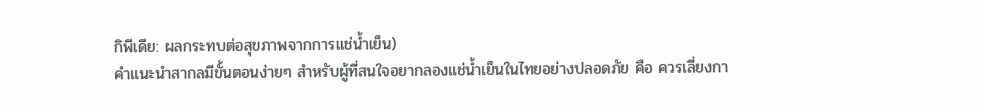กิพีเดีย: ผลกระทบต่อสุขภาพจากการแช่น้ำเย็น)
คำแนะนำสากลมีขั้นตอนง่ายๆ สำหรับผู้ที่สนใจอยากลองแช่น้ำเย็นในไทยอย่างปลอดภัย คือ ควรเลี่ยงกา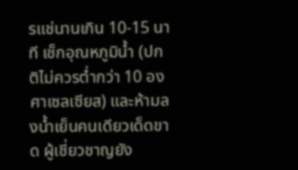รแช่นานเกิน 10-15 นาที เช็กอุณหภูมิน้ำ (ปกติไม่ควรต่ำกว่า 10 องศาเซลเซียส) และห้ามลงน้ำเย็นคนเดียวเด็ดขาด ผู้เชี่ยวชาญยัง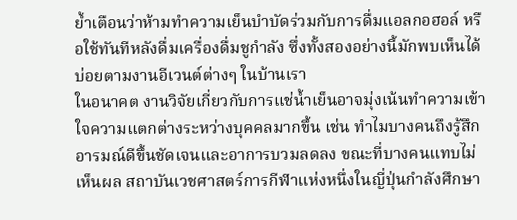ย้ำเตือนว่าห้ามทำความเย็นบำบัดร่วมกับการดื่มแอลกอฮอล์ หรือใช้ทันทีหลังดื่มเครื่องดื่มชูกำลัง ซึ่งทั้งสองอย่างนี้มักพบเห็นได้บ่อยตามงานอีเวนต์ต่างๆ ในบ้านเรา
ในอนาคต งานวิจัยเกี่ยวกับการแช่น้ำเย็นอาจมุ่งเน้นทำความเข้าใจความแตกต่างระหว่างบุคคลมากขึ้น เช่น ทำไมบางคนถึงรู้สึกอารมณ์ดีขึ้นชัดเจนและอาการบวมลดลง ขณะที่บางคนแทบไม่เห็นผล สถาบันเวชศาสตร์การกีฬาแห่งหนึ่งในญี่ปุ่นกำลังศึกษา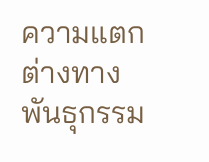ความแตกต่างทางพันธุกรรม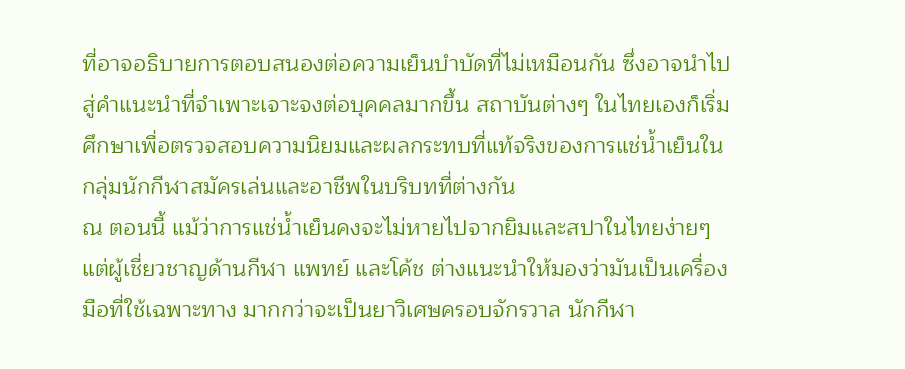ที่อาจอธิบายการตอบสนองต่อความเย็นบำบัดที่ไม่เหมือนกัน ซึ่งอาจนำไปสู่คำแนะนำที่จำเพาะเจาะจงต่อบุคคลมากขึ้น สถาบันต่างๆ ในไทยเองก็เริ่มศึกษาเพื่อตรวจสอบความนิยมและผลกระทบที่แท้จริงของการแช่น้ำเย็นในกลุ่มนักกีฬาสมัครเล่นและอาชีพในบริบทที่ต่างกัน
ณ ตอนนี้ แม้ว่าการแช่น้ำเย็นคงจะไม่หายไปจากยิมและสปาในไทยง่ายๆ แต่ผู้เชี่ยวชาญด้านกีฬา แพทย์ และโค้ช ต่างแนะนำให้มองว่ามันเป็นเครื่องมือที่ใช้เฉพาะทาง มากกว่าจะเป็นยาวิเศษครอบจักรวาล นักกีฬา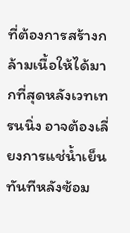ที่ต้องการสร้างกล้ามเนื้อให้ได้มากที่สุดหลังเวทเทรนนิ่ง อาจต้องเลี่ยงการแช่น้ำเย็นทันทีหลังซ้อม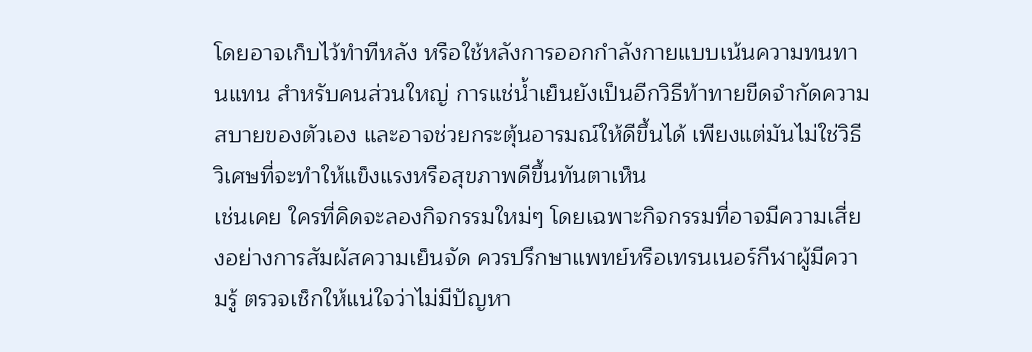โดยอาจเก็บไว้ทำทีหลัง หรือใช้หลังการออกกำลังกายแบบเน้นความทนทานแทน สำหรับคนส่วนใหญ่ การแช่น้ำเย็นยังเป็นอีกวิธีท้าทายขีดจำกัดความสบายของตัวเอง และอาจช่วยกระตุ้นอารมณ์ให้ดีขึ้นได้ เพียงแต่มันไม่ใช่วิธีวิเศษที่จะทำให้แข็งแรงหรือสุขภาพดีขึ้นทันตาเห็น
เช่นเคย ใครที่คิดจะลองกิจกรรมใหม่ๆ โดยเฉพาะกิจกรรมที่อาจมีความเสี่ยงอย่างการสัมผัสความเย็นจัด ควรปรึกษาแพทย์หรือเทรนเนอร์กีฬาผู้มีความรู้ ตรวจเช็กให้แน่ใจว่าไม่มีปัญหา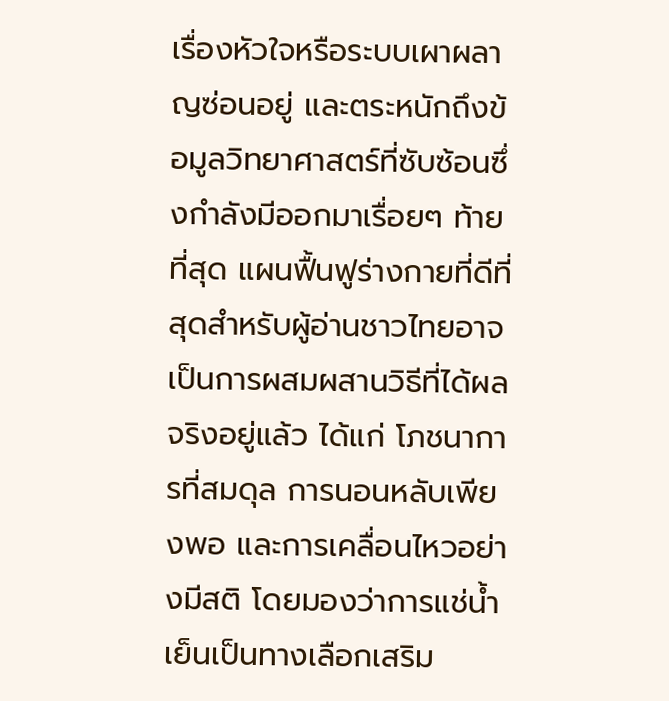เรื่องหัวใจหรือระบบเผาผลาญซ่อนอยู่ และตระหนักถึงข้อมูลวิทยาศาสตร์ที่ซับซ้อนซึ่งกำลังมีออกมาเรื่อยๆ ท้ายที่สุด แผนฟื้นฟูร่างกายที่ดีที่สุดสำหรับผู้อ่านชาวไทยอาจเป็นการผสมผสานวิธีที่ได้ผลจริงอยู่แล้ว ได้แก่ โภชนาการที่สมดุล การนอนหลับเพียงพอ และการเคลื่อนไหวอย่างมีสติ โดยมองว่าการแช่น้ำเย็นเป็นทางเลือกเสริม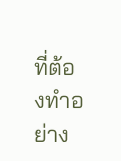ที่ต้องทำอย่าง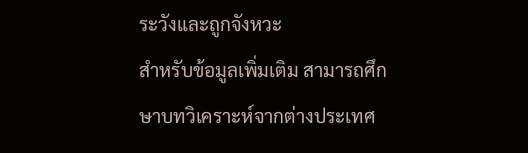ระวังและถูกจังหวะ
สำหรับข้อมูลเพิ่มเติม สามารถศึกษาบทวิเคราะห์จากต่างประเทศ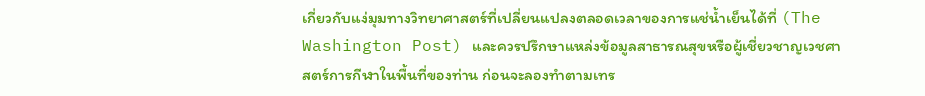เกี่ยวกับแง่มุมทางวิทยาศาสตร์ที่เปลี่ยนแปลงตลอดเวลาของการแช่น้ำเย็นได้ที่ (The Washington Post) และควรปรึกษาแหล่งข้อมูลสาธารณสุขหรือผู้เชี่ยวชาญเวชศาสตร์การกีฬาในพื้นที่ของท่าน ก่อนจะลองทำตามเทร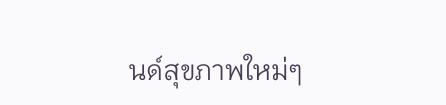นด์สุขภาพใหม่ๆ